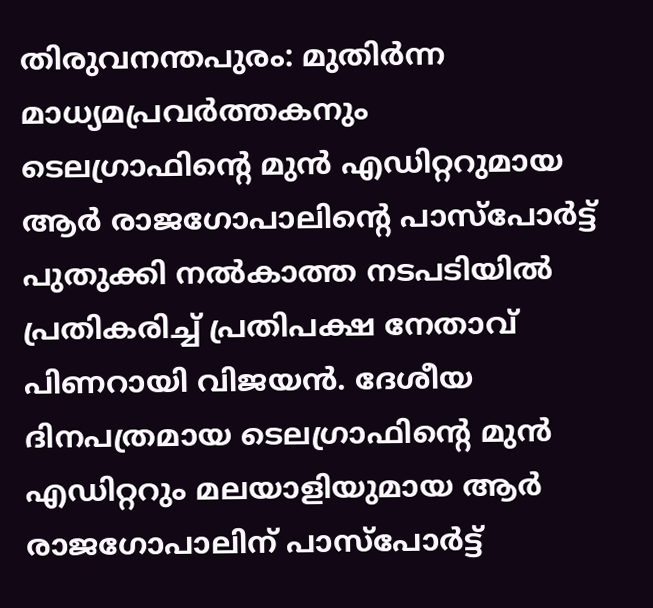തിരുവനന്തപുരം: മുതിർന്ന മാധ്യമപ്രവർത്തകനും ടെലഗ്രാഫിന്റെ മുൻ എഡിറ്ററുമായ ആർ രാജഗോപാലിന്റെ പാസ്പോർട്ട് പുതുക്കി നൽകാത്ത നടപടിയിൽ പ്രതികരിച്ച് പ്രതിപക്ഷ നേതാവ് പിണറായി വിജയൻ. ദേശീയ ദിനപത്രമായ ടെലഗ്രാഫിന്റെ മുൻ എഡിറ്ററും മലയാളിയുമായ ആർ രാജഗോപാലിന് പാസ്പോർട്ട്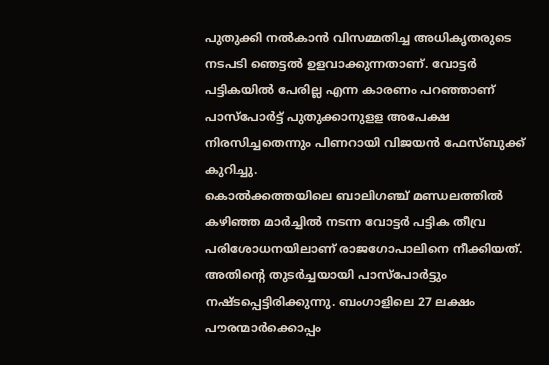പുതുക്കി നൽകാൻ വിസമ്മതിച്ച അധികൃതരുടെ നടപടി ഞെട്ടൽ ഉളവാക്കുന്നതാണ്. വോട്ടർ പട്ടികയിൽ പേരില്ല എന്ന കാരണം പറഞ്ഞാണ് പാസ്പോർട്ട് പുതുക്കാനുളള അപേക്ഷ നിരസിച്ചതെന്നും പിണറായി വിജയൻ ഫേസ്ബുക്ക് കുറിച്ചു.
കൊൽക്കത്തയിലെ ബാലിഗഞ്ച് മണ്ഡലത്തിൽ കഴിഞ്ഞ മാർച്ചിൽ നടന്ന വോട്ടർ പട്ടിക തീവ്ര പരിശോധനയിലാണ് രാജഗോപാലിനെ നീക്കിയത്. അതിന്റെ തുടർച്ചയായി പാസ്പോർട്ടും നഷ്ടപ്പെട്ടിരിക്കുന്നു. ബംഗാളിലെ 27 ലക്ഷം പൗരന്മാർക്കൊപ്പം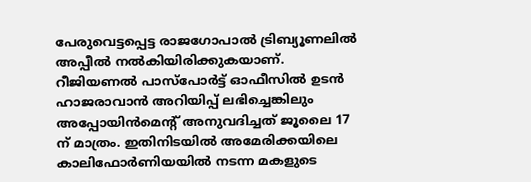പേരുവെട്ടപ്പെട്ട രാജഗോപാൽ ട്രിബ്യൂണലിൽ അപ്പീൽ നൽകിയിരിക്കുകയാണ്. റീജിയണൽ പാസ്പോർട്ട് ഓഫീസിൽ ഉടൻ ഹാജരാവാൻ അറിയിപ്പ് ലഭിച്ചെങ്കിലും അപ്പോയിൻമെന്റ് അനുവദിച്ചത് ജൂലൈ 17 ന് മാത്രം. ഇതിനിടയിൽ അമേരിക്കയിലെ കാലിഫോർണിയയിൽ നടന്ന മകളുടെ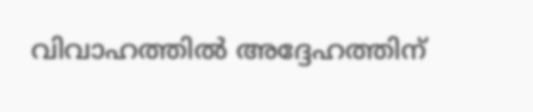വിവാഹത്തിൽ അദ്ദേഹത്തിന്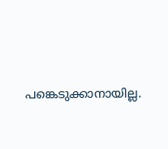പങ്കെടുക്കാനായില്ല.